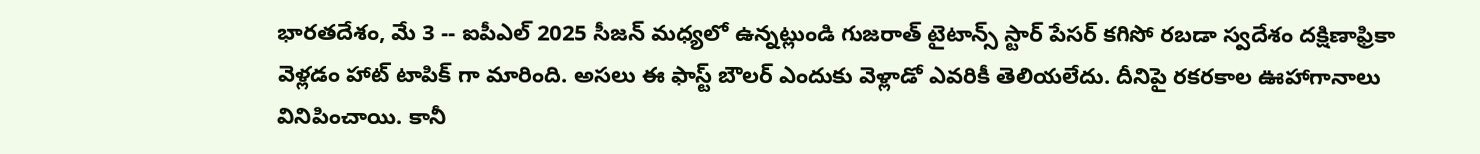భారతదేశం, మే 3 -- ఐపీఎల్ 2025 సీజన్ మధ్యలో ఉన్నట్లుండి గుజరాత్ టైటాన్స్ స్టార్ పేసర్ కగిసో రబడా స్వదేశం దక్షిణాఫ్రికా వెళ్లడం హాట్ టాపిక్ గా మారింది. అసలు ఈ ఫాస్ట్ బౌలర్ ఎందుకు వెళ్లాడో ఎవరికీ తెలియలేదు. దీనిపై రకరకాల ఊహాగానాలు వినిపించాయి. కానీ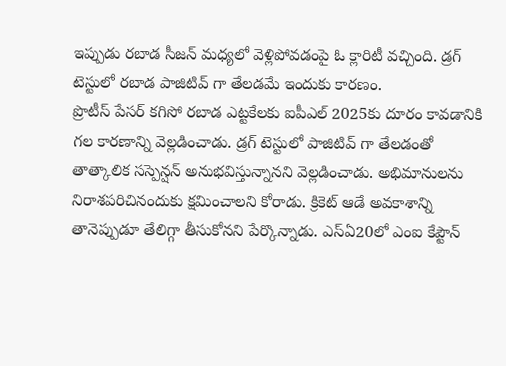ఇప్పుడు రబాడ సీజన్ మధ్యలో వెళ్లిపోవడంపై ఓ క్లారిటీ వచ్చింది. డ్రగ్ టెస్టులో రబాడ పాజిటివ్ గా తేలడమే ఇందుకు కారణం.
ప్రొటీస్ పేసర్ కగిసో రబాడ ఎట్టకేలకు ఐపీఎల్ 2025కు దూరం కావడానికి గల కారణాన్ని వెల్లడించాడు. డ్రగ్ టెస్టులో పాజిటివ్ గా తేలడంతో తాత్కాలిక సస్పెన్షన్ అనుభవిస్తున్నానని వెల్లడించాడు. అభిమానులను నిరాశపరిచినందుకు క్షమించాలని కోరాడు. క్రికెట్ ఆడే అవకాశాన్ని తానెప్పుడూ తేలిగ్గా తీసుకోనని పేర్కొన్నాడు. ఎస్ఏ20లో ఎంఐ కేప్టౌన్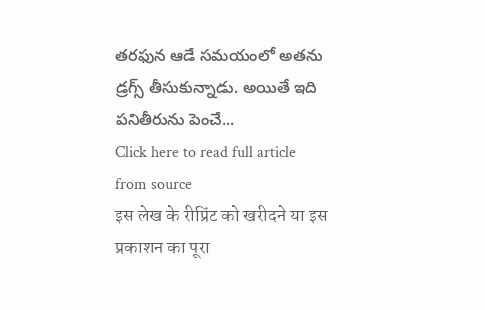తరఫున ఆడే సమయంలో అతను డ్రగ్స్ తీసుకున్నాడు. అయితే ఇది పనితీరును పెంచే...
Click here to read full article from source
इस लेख के रीप्रिंट को खरीदने या इस प्रकाशन का पूरा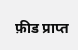फ़ीड प्राप्त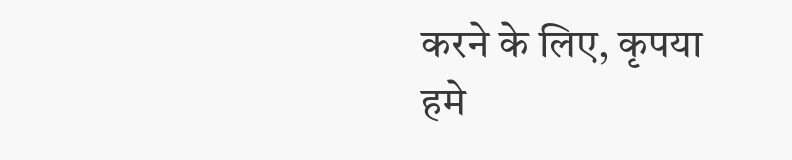करने के लिए, कृपया
हमे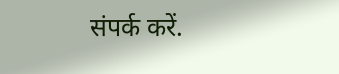संपर्क करें.